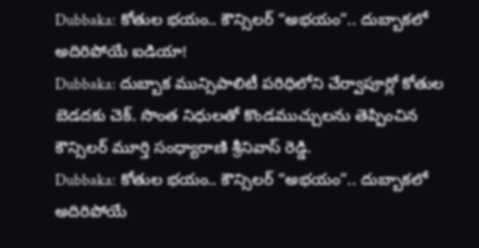Dubbaka: కోతుల భయం.. కౌన్సిలర్ “అభయం”.. దుబ్బాకలో అదిరిపోయే ఐడియా!
Dubbaka: దుబ్బాక మున్సిపాలిటీ పరిధిలోని చేర్వాపూర్లో కోతుల బెడదకు చెక్. సొంత నిధులతో కొండముచ్చులను తెప్పించిన కౌన్సిలర్ మూర్తి సంధ్యారాణి శ్రీనివాస్ రెడ్డి.
Dubbaka: కోతుల భయం.. కౌన్సిలర్ “అభయం”.. దుబ్బాకలో అదిరిపోయే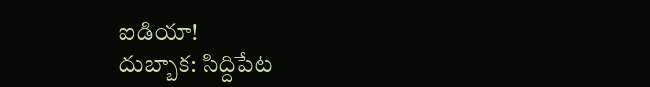ఐడియా!
దుబ్బాక: సిద్దిపేట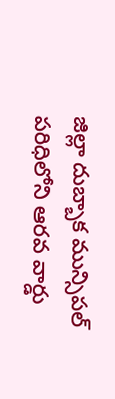జిల్లా దుబ్బాక మున్సిపల్ పరిధిలోని ఆరవ వార్డు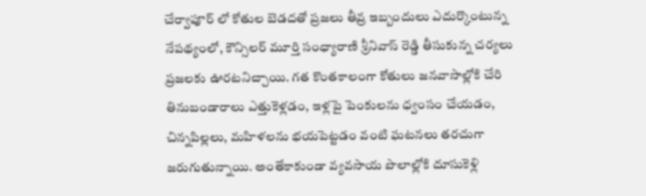చేర్వాపూర్ లో కోతుల బెడదతో ప్రజలు తీవ్ర ఇబ్బందులు ఎదుర్కొంటున్న నేపథ్యంలో, కౌన్సిలర్ మూర్తి సంధ్యారాణి శ్రీనివాస్ రెడ్డి తీసుకున్న చర్యలు ప్రజలకు ఊరటనిచ్చాయి. గత కొంతకాలంగా కోతులు జనవాసాల్లోకి చేరి తినుబండారాలు ఎత్తుకెళ్లడం, ఇళ్లపై పెంకులను ధ్వంసం చేయడం, చిన్నపిల్లలు, మహిళలను భయపెట్టడం వంటి ఘటనలు తరచుగా జరుగుతున్నాయి. అంతేకాకుండా వ్యవసాయ పొలాల్లోకి దూసుకెళ్లి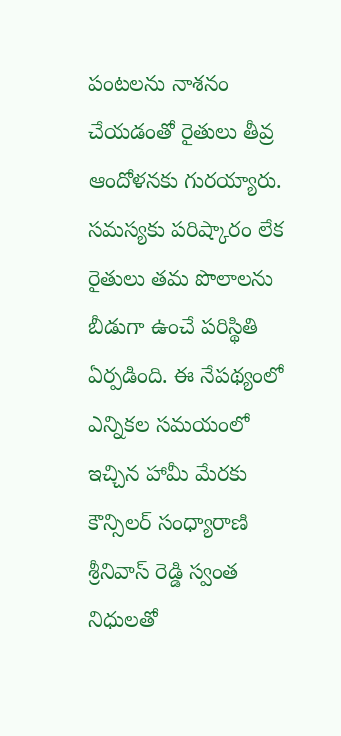పంటలను నాశనం చేయడంతో రైతులు తీవ్ర ఆందోళనకు గురయ్యారు. సమస్యకు పరిష్కారం లేక రైతులు తమ పొలాలను బీడుగా ఉంచే పరిస్థితి ఏర్పడింది. ఈ నేపథ్యంలో ఎన్నికల సమయంలో ఇచ్చిన హామీ మేరకు కౌన్సిలర్ సంధ్యారాణి శ్రీనివాస్ రెడ్డి స్వంత నిధులతో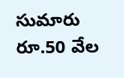సుమారు రూ.50 వేల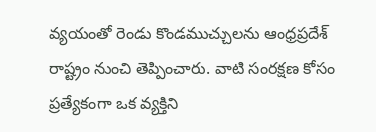వ్యయంతో రెండు కొండముచ్చులను ఆంధ్రప్రదేశ్ రాష్ట్రం నుంచి తెప్పించారు. వాటి సంరక్షణ కోసం ప్రత్యేకంగా ఒక వ్యక్తిని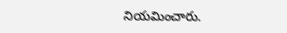నియమించారు.